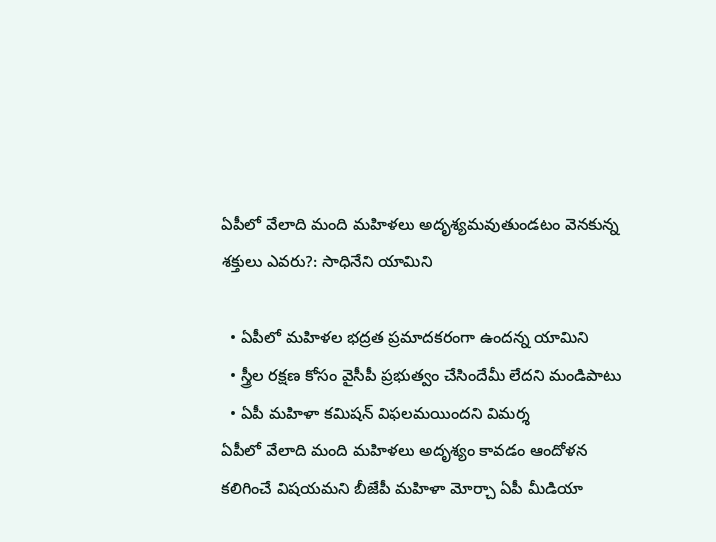ఏపీలో వేలాది మంది మహిళలు అదృశ్యమవుతుండటం వెనకున్న శక్తులు ఎవరు?: సాధినేని యామిని

  • ఏపీలో మహిళల భద్రత ప్రమాదకరంగా ఉందన్న యామిని
  • స్త్రీల రక్షణ కోసం వైసీపీ ప్రభుత్వం చేసిందేమీ లేదని మండిపాటు
  • ఏపీ మహిళా కమిషన్ విఫలమయిందని విమర్శ
ఏపీలో వేలాది మంది మహిళలు అదృశ్యం కావడం ఆందోళన కలిగించే విషయమని బీజేపీ మహిళా మోర్చా ఏపీ మీడియా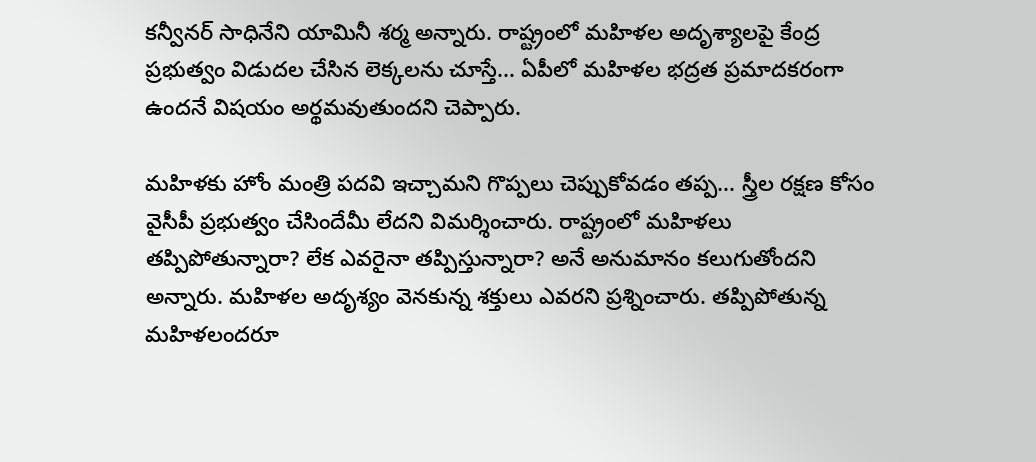కన్వీనర్ సాధినేని యామినీ శర్మ అన్నారు. రాష్ట్రంలో మహిళల అదృశ్యాలపై కేంద్ర ప్రభుత్వం విడుదల చేసిన లెక్కలను చూస్తే... ఏపీలో మహిళల భద్రత ప్రమాదకరంగా ఉందనే విషయం అర్థమవుతుందని చెప్పారు.

మహిళకు హోం మంత్రి పదవి ఇచ్చామని గొప్పలు చెప్పుకోవడం తప్ప... స్త్రీల రక్షణ కోసం వైసీపీ ప్రభుత్వం చేసిందేమీ లేదని విమర్శించారు. రాష్ట్రంలో మహిళలు తప్పిపోతున్నారా? లేక ఎవరైనా తప్పిస్తున్నారా? అనే అనుమానం కలుగుతోందని అన్నారు. మహిళల అదృశ్యం వెనకున్న శక్తులు ఎవరని ప్రశ్నించారు. తప్పిపోతున్న మహిళలందరూ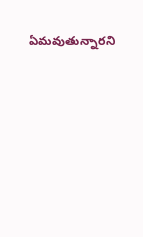ఏమవుతున్నారని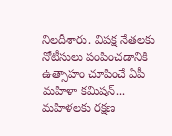నిలదీశారు. విపక్ష నేతలకు నోటీసులు పంపించడానికి ఉత్సాహం చూపించే ఏపీ మహిళా కమిషన్... మహిళలకు రక్షణ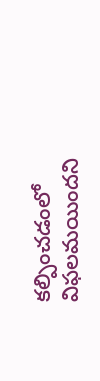కల్పించడంలో విఫలమయిందని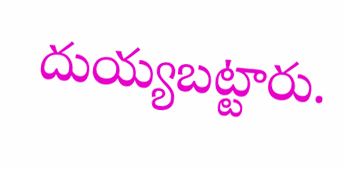దుయ్యబట్టారు.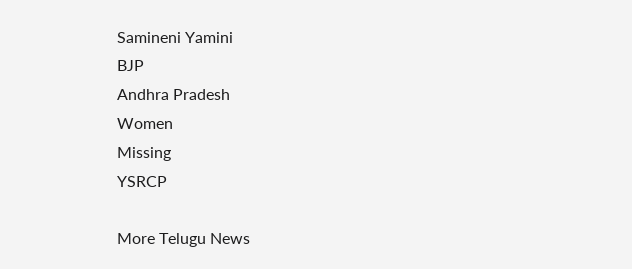Samineni Yamini
BJP
Andhra Pradesh
Women
Missing
YSRCP

More Telugu News